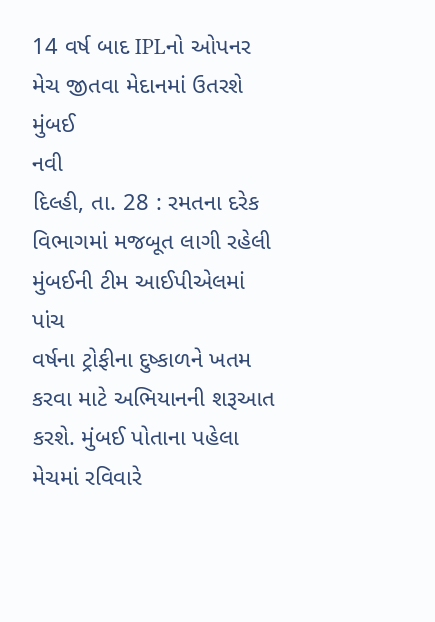14 વર્ષ બાદ IPLનો ઓપનર મેચ જીતવા મેદાનમાં ઉતરશે મુંબઈ
નવી
દિલ્હી, તા. 28 : રમતના દરેક વિભાગમાં મજબૂત લાગી રહેલી મુંબઈની ટીમ આઈપીએલમાં પાંચ
વર્ષના ટ્રોફીના દુષ્કાળને ખતમ કરવા માટે અભિયાનની શરૂઆત કરશે. મુંબઈ પોતાના પહેલા
મેચમાં રવિવારે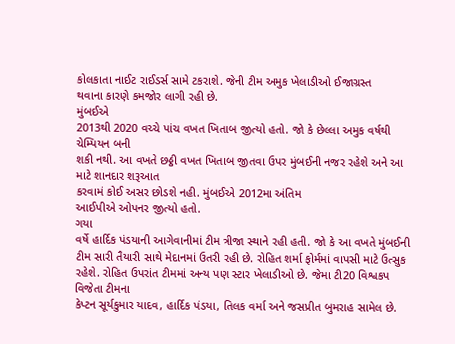કોલકાતા નાઈટ રાઈડર્સ સામે ટકરાશે. જેની ટીમ અમુક ખેલાડીઓ ઈજાગ્રસ્ત
થવાના કારણે કમજોર લાગી રહી છે.
મુંબઈએ
2013થી 2020 વચ્ચે પાંચ વખત ખિતાબ જીત્યો હતો. જો કે છેલ્લા અમુક વર્ષથી ચેમ્પિયન બની
શકી નથી. આ વખતે છઠ્ઠી વખત ખિતાબ જીતવા ઉપર મુંબઈની નજર રહેશે અને આ માટે શાનદાર શરૂઆત
કરવામં કોઈ અસર છોડશે નહી. મુંબઈએ 2012મા અંતિમ
આઈપીએ ઓપનર જીત્યો હતો.
ગયા
વર્ષે હાર્દિક પંડયાની આગેવાનીમાં ટીમ ત્રીજા સ્થાને રહી હતી. જો કે આ વખતે મુંબઈની
ટીમ સારી તૈયારી સાથે મેદાનમાં ઉતરી રહી છે. રોહિત શર્મા ફોર્મમાં વાપસી માટે ઉત્સુક
રહેશે. રોહિત ઉપરાંત ટીમમાં અન્ય પણ સ્ટાર ખેલાડીઓ છે. જેમા ટી20 વિશ્વકપ વિજેતા ટીમના
કેપ્ટન સૂર્યકુમાર યાદવ, હાર્દિક પંડયા, તિલક વર્મા અને જસપ્રીત બુમરાહ સામેલ છે.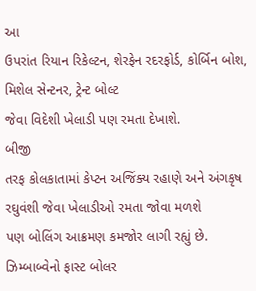આ
ઉપરાંત રિયાન રિકેલ્ટન, શેરફેન રદરફોર્ડ, કોર્બિન બોશ, મિશેલ સેન્ટનર, ટ્રેન્ટ બોલ્ટ
જેવા વિદેશી ખેલાડી પણ રમતા દેખાશે.
બીજી
તરફ કોલકાતામાં કેપ્ટન અજિંક્ય રહાણે અને અંગકૃષ રઘુવંશી જેવા ખેલાડીઓ રમતા જોવા મળશે
પણ બોલિંગ આક્રમણ કમજોર લાગી રહ્યું છે. ઝિમ્બાબ્વેનો ફાસ્ટ બોલર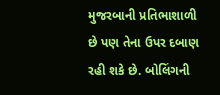મુજરબાની પ્રતિભાશાળી
છે પણ તેના ઉપર દબાણ રહી શકે છે. બોલિંગની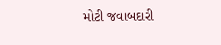મોટી જવાબદારી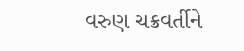વરુણ ચક્રવર્તીને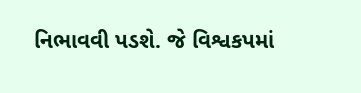નિભાવવી પડશે. જે વિશ્વકપમાં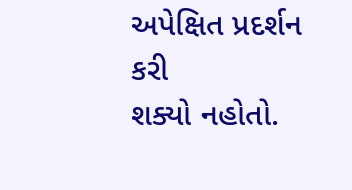અપેક્ષિત પ્રદર્શન કરી
શક્યો નહોતો.